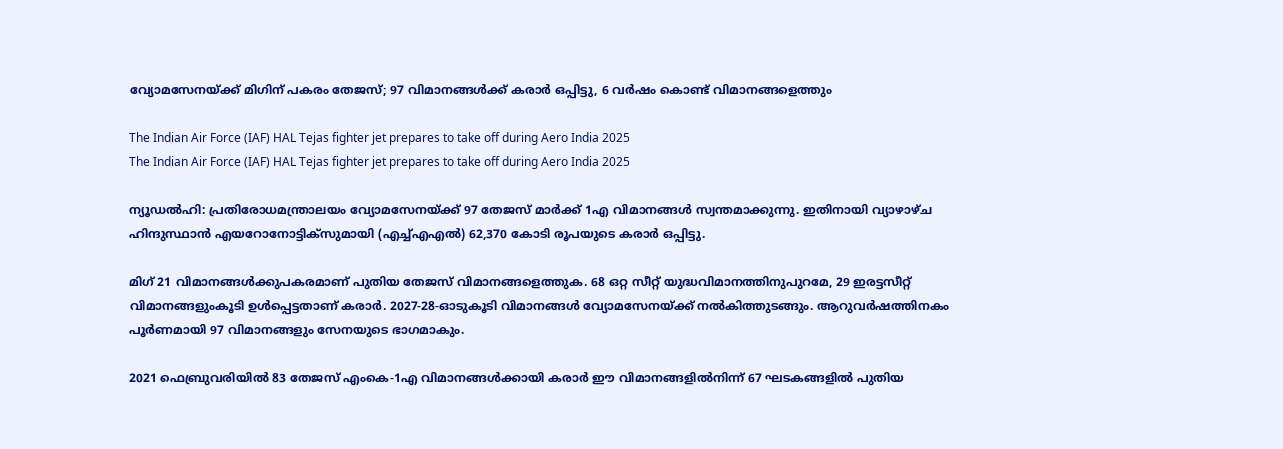വ്യോമസേനയ്ക്ക് മിഗിന് പകരം തേജസ്; 97 വിമാനങ്ങൾക്ക് കരാർ ഒപ്പിട്ടു, 6 വർഷം കൊണ്ട് വിമാനങ്ങളെത്തും

The Indian Air Force (IAF) HAL Tejas fighter jet prepares to take off during Aero India 2025
The Indian Air Force (IAF) HAL Tejas fighter jet prepares to take off during Aero India 2025

ന്യൂഡൽഹി: പ്രതിരോധമന്ത്രാലയം വ്യോമസേനയ്ക്ക് 97 തേജസ് മാർക്ക് 1എ വിമാനങ്ങൾ സ്വന്തമാക്കുന്നു. ഇതിനായി വ്യാഴാഴ്ച ഹിന്ദുസ്ഥാൻ എയറോനോട്ടിക്സുമായി (എച്ച്എഎൽ) 62,370 കോടി രൂപയുടെ കരാർ ഒപ്പിട്ടു.

മിഗ് 21 വിമാനങ്ങൾക്കുപകരമാണ് പുതിയ തേജസ് വിമാനങ്ങളെത്തുക. 68 ഒറ്റ സീറ്റ് യുദ്ധവിമാനത്തിനുപുറമേ, 29 ഇരട്ടസീറ്റ് വിമാനങ്ങളുംകൂടി ഉൾപ്പെട്ടതാണ് കരാർ. 2027-28-ഓടുകൂടി വിമാനങ്ങൾ വ്യോമസേനയ്ക്ക് നൽകിത്തുടങ്ങും. ആറുവർഷത്തിനകം പൂർണമായി 97 വിമാനങ്ങളും സേനയുടെ ഭാഗമാകും.

2021 ഫെബ്രുവരിയിൽ 83 തേജസ് എംകെ-1എ വിമാനങ്ങൾക്കായി കരാർ ഈ വിമാനങ്ങളിൽനിന്ന് 67 ഘടകങ്ങളിൽ പുതിയ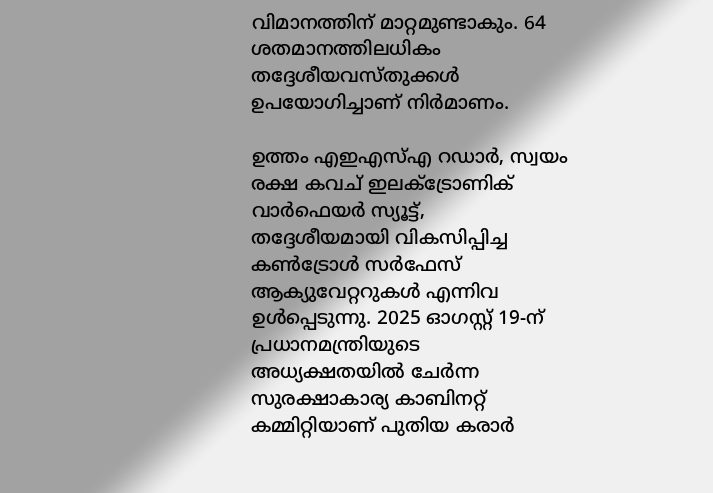വിമാനത്തിന് മാറ്റമുണ്ടാകും. 64 ശതമാനത്തിലധികം തദ്ദേശീയവസ്തുക്കൾ ഉപയോഗിച്ചാണ് നിർമാണം.

ഉത്തം എഇഎസ്എ റഡാർ, സ്വയം രക്ഷ കവച് ഇലക്ട്രോണിക് വാർഫെയർ സ്യൂട്ട്, തദ്ദേശീയമായി വികസിപ്പിച്ച കൺട്രോൾ സർഫേസ് ആക്യുവേറ്ററുകൾ എന്നിവ ഉൾപ്പെടുന്നു. 2025 ഓഗസ്റ്റ് 19-ന് പ്രധാനമന്ത്രിയുടെ അധ്യക്ഷതയിൽ ചേർന്ന സുരക്ഷാകാര്യ കാബിനറ്റ് കമ്മിറ്റിയാണ് പുതിയ കരാർ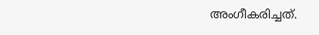അംഗീകരിച്ചത്.